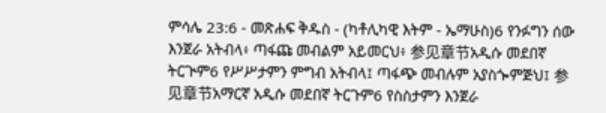ምሳሌ 23:6 - መጽሐፍ ቅዱስ - (ካቶሊካዊ እትም - ኤማሁስ)6 የንፉግን ሰው እንጀራ አትብላ፥ ጣፋጩ መብልም አይመርህ፥ 参见章节አዲሱ መደበኛ ትርጒም6 የሥሥታምን ምግብ አትብላ፤ ጣፋጭ መብሉም አያስጐምጅህ፤ 参见章节አማርኛ አዲሱ መደበኛ ትርጉም6 የስስታምን እንጀራ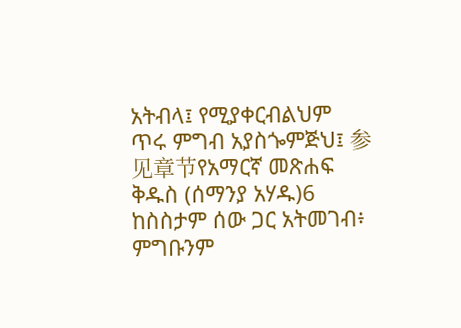አትብላ፤ የሚያቀርብልህም ጥሩ ምግብ አያስጐምጅህ፤ 参见章节የአማርኛ መጽሐፍ ቅዱስ (ሰማንያ አሃዱ)6 ከስስታም ሰው ጋር አትመገብ፥ ምግቡንም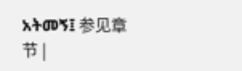አትመኝ፤ 参见章节 |